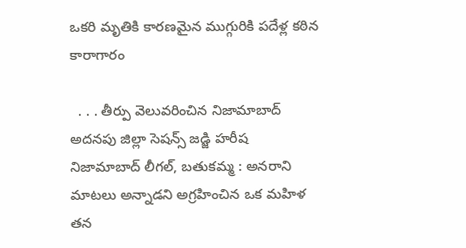ఒకరి మృతికి కారణమైన ముగ్గురికి పదేళ్ల కఠిన కారాగారం

  . . . తీర్పు వెలువరించిన నిజామాబాద్ అదనపు జిల్లా సెషన్స్ జడ్జి హరీష నిజామాబాద్ లీగల్, బతుకమ్మ : అనరాని మాటలు అన్నాడని అగ్రహించిన ఒక మహిళ తన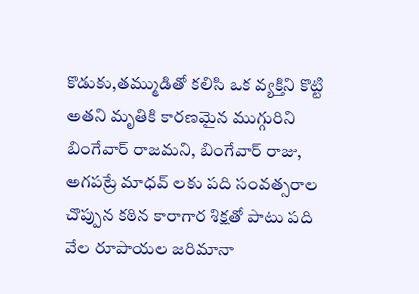కొడుకు,తమ్ముడితో కలిసి ఒక వ్యక్తిని కొట్టి అతని మృతికి కారణమైన ముగ్గురిని బింగేవార్ రాజమని, బింగేవార్ రాజు, అగపట్రే మాధవ్ లకు పది సంవత్సరాల చొప్పున కఠిన కారాగార శిక్షతో పాటు పది వేల రూపాయల జరిమానా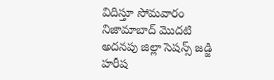విదిస్తూ సోమవారం నిజామాబాద్ మొదటి అదనపు జిల్లా సెషన్స్ జడ్జి హరీష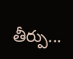తీర్పు...